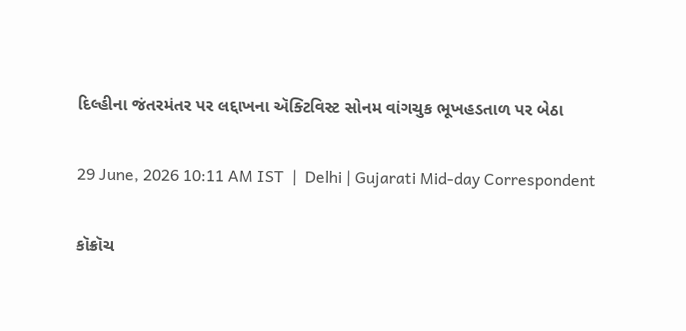દિલ્હીના જંતરમંતર પર લદ્દાખના ઍક્ટિવિસ્ટ સોનમ વાંગચુક ભૂખહડતાળ પર બેઠા

29 June, 2026 10:11 AM IST  |  Delhi | Gujarati Mid-day Correspondent

કૉક્રૉચ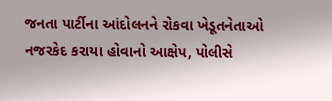જનતા પાર્ટીના આંદોલનને રોકવા ખેડૂતનેતાઓ નજરકેદ કરાયા હોવાનો આક્ષેપ, પોલીસે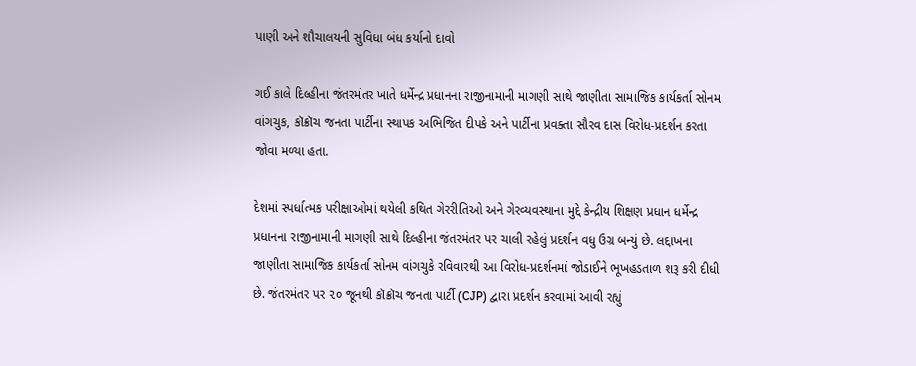પાણી અને શૌચાલયની સુવિધા બંધ કર્યાનો દાવો

ગઈ કાલે દિલ્હીના જંતરમંતર ખાતે ધર્મેન્દ્ર પ્રધાનના રાજીનામાની માગણી સાથે જાણીતા સામાજિક કાર્યકર્તા સોનમ વાંગચુક, કૉક્રૉચ જનતા પાર્ટીના સ્થાપક અભિજિત દીપકે અને પાર્ટીના પ્રવક્તા સૌરવ દાસ વિરોધ-પ્રદર્શન કરતા જોવા મળ્યા હતા.

દેશમાં સ્પર્ધાત્મક પરીક્ષાઓમાં થયેલી કથિત ગેરરીતિઓ અને ગેરવ્યવસ્થાના મુદ્દે કેન્દ્રીય શિક્ષણ પ્રધાન ધર્મેન્દ્ર પ્રધાનના રાજીનામાની માગણી સાથે દિલ્હીના જંતરમંતર પર ચાલી રહેલું પ્રદર્શન વધુ ઉગ્ર બન્યું છે. લદ્દાખના જાણીતા સામાજિક કાર્યકર્તા સોનમ વાંગચુકે રવિવારથી આ વિરોધ-પ્રદર્શનમાં જોડાઈને ભૂખહડતાળ શરૂ કરી દીધી છે. જંતરમંતર પર ૨૦ જૂનથી કૉક્રૉચ જનતા પાર્ટી (CJP) દ્વારા પ્રદર્શન કરવામાં આવી રહ્યું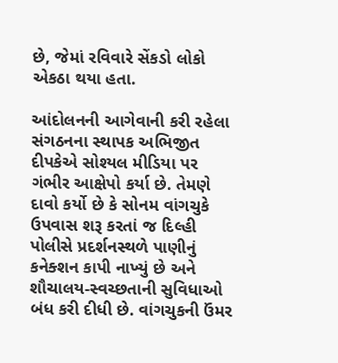છે, જેમાં રવિવારે સેંકડો લોકો એકઠા થયા હતા.

આંદોલનની આગેવાની કરી રહેલા સંગઠનના સ્થાપક અભિજીત દીપકેએ સોશ્યલ મીડિયા પર ગંભીર આક્ષેપો કર્યા છે. તેમણે દાવો કર્યો છે કે સોનમ વાંગચુકે ઉપવાસ શરૂ કરતાં જ દિલ્હી પોલીસે પ્રદર્શનસ્થળે પાણીનું કનેક્શન કાપી નાખ્યું છે અને શૌચાલય-સ્વચ્છતાની સુવિધાઓ બંધ કરી દીધી છે. વાંગચુકની ઉંમર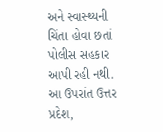અને સ્વાસ્થ્યની ચિંતા હોવા છતાં પોલીસ સહકાર આપી રહી નથી. આ ઉપરાંત ઉત્તર પ્રદેશ,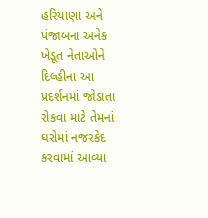હરિયાણા અને પંજાબના અનેક ખેડૂત નેતાઓને દિલ્હીના આ પ્રદર્શનમાં જોડાતા રોકવા માટે તેમનાં ઘરોમાં નજરકેદ કરવામાં આવ્યા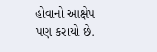હોવાનો આક્ષેપ પણ કરાયો છે.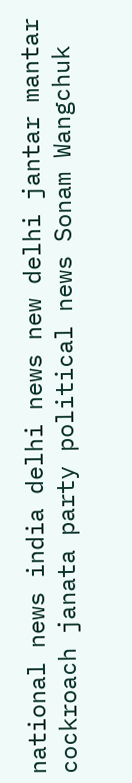national news india delhi news new delhi jantar mantar cockroach janata party political news Sonam Wangchuk